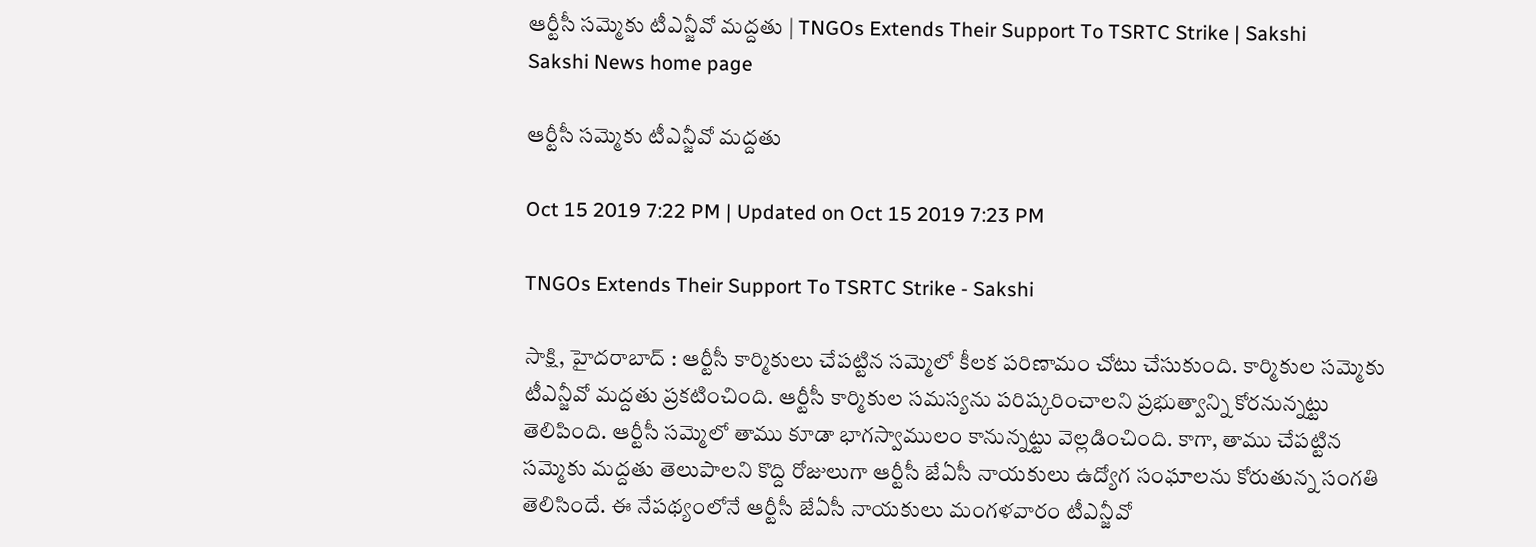ఆర్టీసీ సమ్మెకు టీఎన్జీవో మద్దతు | TNGOs Extends Their Support To TSRTC Strike | Sakshi
Sakshi News home page

ఆర్టీసీ సమ్మెకు టీఎన్జీవో మద్దతు

Oct 15 2019 7:22 PM | Updated on Oct 15 2019 7:23 PM

TNGOs Extends Their Support To TSRTC Strike - Sakshi

సాక్షి, హైదరాబాద్‌ : ఆర్టీసీ కార్మికులు చేపట్టిన సమ్మెలో కీలక పరిణామం చోటు చేసుకుంది. కార్మికుల సమ్మెకు టీఎన్జీవో మద్దతు ప్రకటించింది. ఆర్టీసీ కార్మికుల సమస్యను పరిష్కరించాలని ప్రభుత్వాన్ని కోరనున్నట్టు తెలిపింది. ఆర్టీసీ సమ్మెలో తాము కూడా భాగస్వాములం కానున్నట్టు వెల్లడించింది. కాగా, తాము చేపట్టిన సమ్మెకు మద్దతు తెలుపాలని కొద్ది రోజులుగా ఆర్టీసీ జేఏసీ నాయకులు ఉద్యోగ సంఘాలను కోరుతున్న సంగతి తెలిసిందే. ఈ నేపథ్యంలోనే ఆర్టీసీ జేఏసీ నాయకులు మంగళవారం టీఎన్జీవో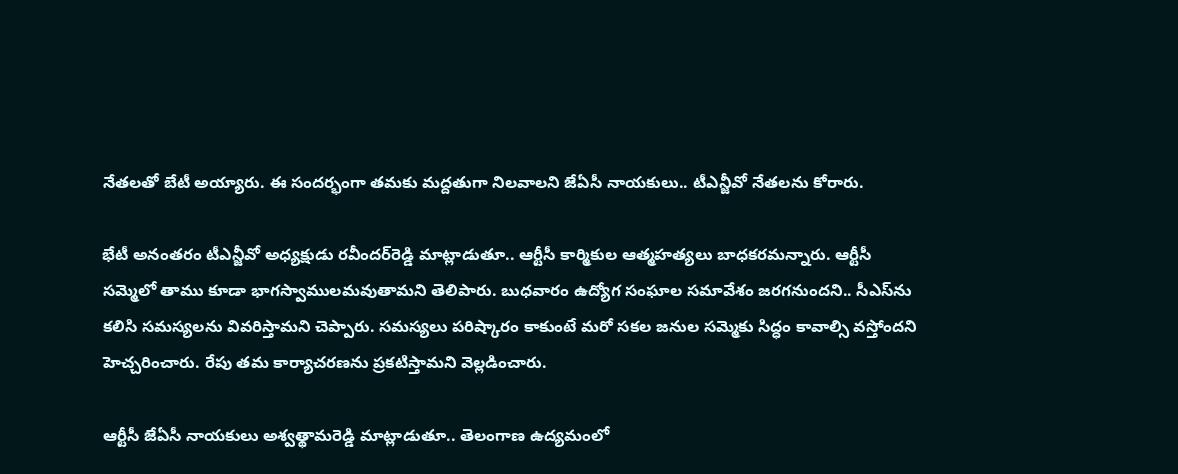నేతలతో బేటీ అయ్యారు. ఈ సందర్భంగా తమకు మద్దతుగా నిలవాలని జేఏసీ నాయకులు.. టీఎన్జీవో నేతలను కోరారు.

భేటీ అనంతరం టీఎన్జీవో అధ్యక్షుడు రవీందర్‌రెడ్డి మాట్లాడుతూ.. ఆర్టీసీ కార్మికుల ఆత్మహత్యలు బాధకరమన్నారు. ఆర్టీసీ సమ్మెలో తాము కూడా భాగస్వాములమవుతామని తెలిపారు. బుధవారం ఉద్యోగ సంఘాల సమావేశం జరగనుందని.. సీఎస్‌ను కలిసి సమస్యలను వివరిస్తామని చెప్పారు. సమస్యలు పరిష్కారం కాకుంటే మరో సకల జనుల సమ్మెకు సిద్ధం కావాల్సి వస్తోందని హెచ్చరించారు. రేపు తమ కార్యాచరణను ప్రకటిస్తామని వెల్లడించారు.

ఆర్టీసీ జేఏసీ నాయకులు అశ్వత్థామరెడ్డి మాట్లాడుతూ.. తెలంగాణ ఉద్యమంలో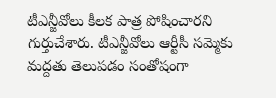టీఎన్జీవోలు కీలక పాత్ర పోషించారని గుర్తుచేశారు. టీఎన్జీవోలు ఆర్టీసీ సమ్మెకు మద్దతు తెలుపడం సంతోషంగా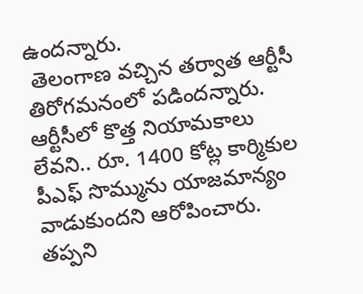ఉందన్నారు.
 తెలంగాణ వచ్చిన తర్వాత ఆర్టీసీ తిరోగమనంలో పడిందన్నారు. ఆర్టీసీలో కొత్త నియామకాలు లేవని.. రూ. 1400 కోట్ల కార్మికుల పీఎఫ్‌ సొమ్మును యాజమాన్యం వాడుకుందని ఆరోపించారు. తప్పని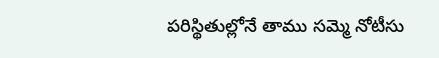పరిస్థితుల్లోనే తాము సమ్మె నోటీసు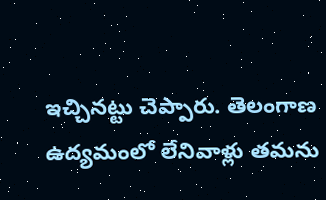ఇచ్చినట్టు చెప్పారు. తెలంగాణ ఉద్యమంలో లేనివాళ్లు తమను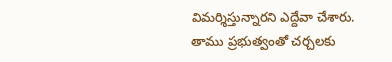విమర్శిస్తున్నారని ఎద్దేవా చేశారు. తాము ప్రభుత్వంతో చర్చలకు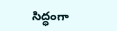సిద్ధంగా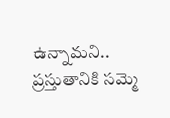ఉన్నామని.. ప్రస్తుతానికి సమ్మె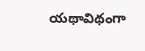యథావిథంగా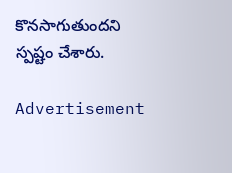కొనసాగుతుందని స్పష్టం చేశారు.

Advertisement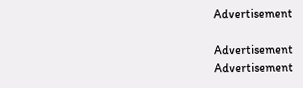Advertisement

Advertisement
Advertisement